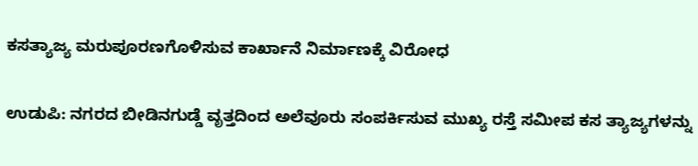ಕಸತ್ಯಾಜ್ಯ ಮರುಪೂರಣಗೊಳಿಸುವ ಕಾರ್ಖಾನೆ ನಿರ್ಮಾಣಕ್ಕೆ ವಿರೋಧ

ಉಡುಪಿ: ನಗರದ ಬೀಡಿನಗುಡ್ಡೆ ವೃತ್ತದಿಂದ ಅಲೆವೂರು ಸಂಪರ್ಕಿಸುವ ಮುಖ್ಯ ರಸ್ತೆ ಸಮೀಪ ಕಸ ತ್ಯಾಜ್ಯಗಳನ್ನು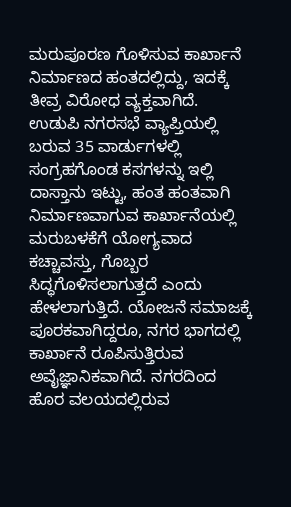ಮರುಪೂರಣ ಗೊಳಿಸುವ ಕಾರ್ಖಾನೆ ನಿರ್ಮಾಣದ ಹಂತದಲ್ಲಿದ್ದು, ಇದಕ್ಕೆ ತೀವ್ರ ವಿರೋಧ ವ್ಯಕ್ತವಾಗಿದೆ.
ಉಡುಪಿ ನಗರಸಭೆ ವ್ಯಾಪ್ತಿಯಲ್ಲಿ ಬರುವ 35 ವಾರ್ಡುಗಳಲ್ಲಿ ಸಂಗ್ರಹಗೊಂಡ ಕಸಗಳನ್ನು ಇಲ್ಲಿ ದಾಸ್ತಾನು ಇಟ್ಟು, ಹಂತ ಹಂತವಾಗಿ ನಿರ್ಮಾಣವಾಗುವ ಕಾರ್ಖಾನೆಯಲ್ಲಿ ಮರುಬಳಕೆಗೆ ಯೋಗ್ಯವಾದ ಕಚ್ಚಾವಸ್ತು, ಗೊಬ್ಬರ ಸಿದ್ಧಗೊಳಿಸಲಾಗುತ್ತದೆ ಎಂದು ಹೇಳಲಾಗುತ್ತಿದೆ. ಯೋಜನೆ ಸಮಾಜಕ್ಕೆ ಪೂರಕವಾಗಿದ್ದರೂ, ನಗರ ಭಾಗದಲ್ಲಿ ಕಾರ್ಖಾನೆ ರೂಪಿಸುತ್ತಿರುವ ಅವೈಜ್ಞಾನಿಕವಾಗಿದೆ. ನಗರದಿಂದ ಹೊರ ವಲಯದಲ್ಲಿರುವ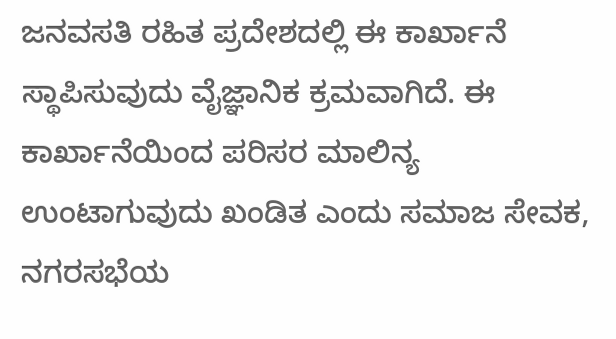ಜನವಸತಿ ರಹಿತ ಪ್ರದೇಶದಲ್ಲಿ ಈ ಕಾರ್ಖಾನೆ ಸ್ಥಾಪಿಸುವುದು ವೈಜ್ಞಾನಿಕ ಕ್ರಮವಾಗಿದೆ. ಈ ಕಾರ್ಖಾನೆಯಿಂದ ಪರಿಸರ ಮಾಲಿನ್ಯ ಉಂಟಾಗುವುದು ಖಂಡಿತ ಎಂದು ಸಮಾಜ ಸೇವಕ, ನಗರಸಭೆಯ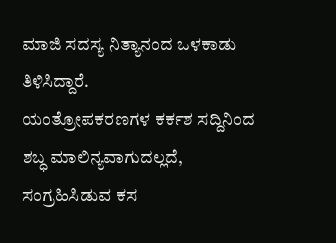ಮಾಜಿ ಸದಸ್ಯ ನಿತ್ಯಾನಂದ ಒಳಕಾಡು ತಿಳಿಸಿದ್ದಾರೆ.
ಯಂತ್ರೋಪಕರಣಗಳ ಕರ್ಕಶ ಸದ್ದಿನಿಂದ ಶಬ್ಧ ಮಾಲಿನ್ಯವಾಗುದಲ್ಲದೆ, ಸಂಗ್ರಹಿಸಿಡುವ ಕಸ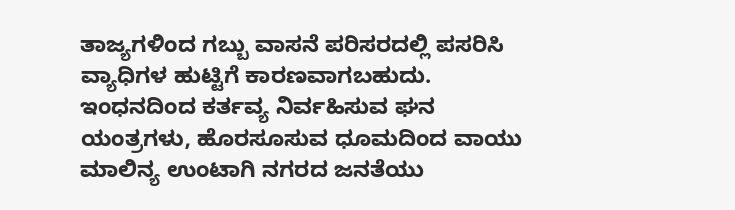ತಾಜ್ಯಗಳಿಂದ ಗಬ್ಬು ವಾಸನೆ ಪರಿಸರದಲ್ಲಿ ಪಸರಿಸಿ ವ್ಯಾಧಿಗಳ ಹುಟ್ಟಿಗೆ ಕಾರಣವಾಗಬಹುದು. ಇಂಧನದಿಂದ ಕರ್ತವ್ಯ ನಿರ್ವಹಿಸುವ ಘನ ಯಂತ್ರಗಳು, ಹೊರಸೂಸುವ ಧೂಮದಿಂದ ವಾಯು ಮಾಲಿನ್ಯ ಉಂಟಾಗಿ ನಗರದ ಜನತೆಯು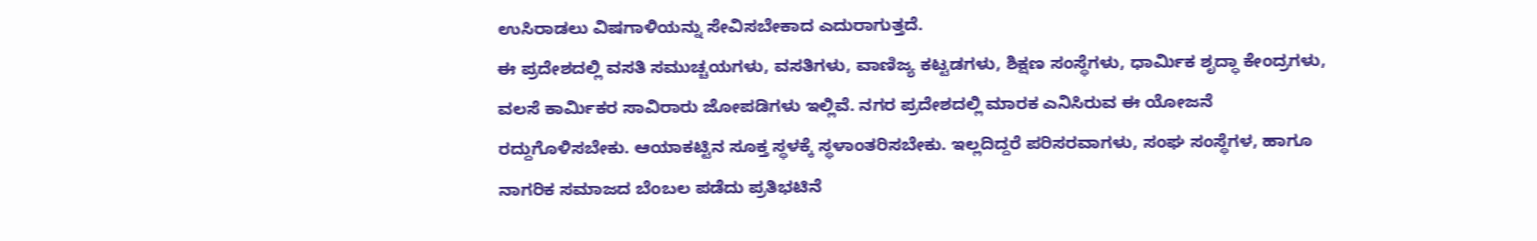ಉಸಿರಾಡಲು ವಿಷಗಾಳಿಯನ್ನು ಸೇವಿಸಬೇಕಾದ ಎದುರಾಗುತ್ತದೆ.
ಈ ಪ್ರದೇಶದಲ್ಲಿ ವಸತಿ ಸಮುಚ್ಚಯಗಳು, ವಸತಿಗಳು, ವಾಣಿಜ್ಯ ಕಟ್ಟಡಗಳು, ಶಿಕ್ಷಣ ಸಂಸ್ಥೆಗಳು, ಧಾರ್ಮಿಕ ಶೃದ್ಧಾ ಕೇಂದ್ರಗಳು, ವಲಸೆ ಕಾರ್ಮಿಕರ ಸಾವಿರಾರು ಜೋಪಡಿಗಳು ಇಲ್ಲಿವೆ. ನಗರ ಪ್ರದೇಶದಲ್ಲಿ ಮಾರಕ ಎನಿಸಿರುವ ಈ ಯೋಜನೆ ರದ್ದುಗೊಳಿಸಬೇಕು. ಆಯಾಕಟ್ಟಿನ ಸೂಕ್ತ ಸ್ಥಳಕ್ಕೆ ಸ್ಥಳಾಂತರಿಸಬೇಕು. ಇಲ್ಲದಿದ್ದರೆ ಪರಿಸರವಾಗಳು, ಸಂಘ ಸಂಸ್ಥೆಗಳ, ಹಾಗೂ ನಾಗರಿಕ ಸಮಾಜದ ಬೆಂಬಲ ಪಡೆದು ಪ್ರತಿಭಟಿನೆ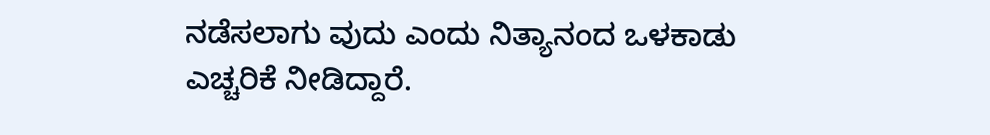ನಡೆಸಲಾಗು ವುದು ಎಂದು ನಿತ್ಯಾನಂದ ಒಳಕಾಡು ಎಚ್ಚರಿಕೆ ನೀಡಿದ್ದಾರೆ.